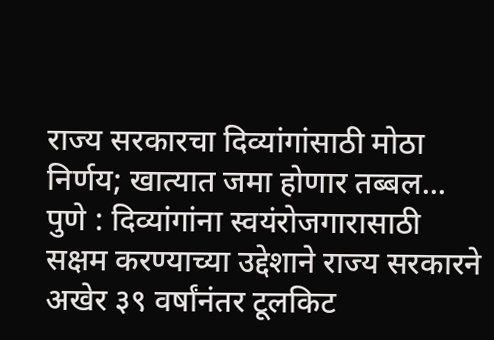राज्य सरकारचा दिव्यांगांसाठी मोठा निर्णय; खात्यात जमा होणार तब्बल...
पुणे : दिव्यांगांना स्वयंरोजगारासाठी सक्षम करण्याच्या उद्देशाने राज्य सरकारने अखेर ३९ वर्षांनंतर टूलकिट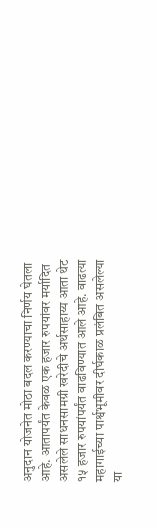अनुदान योजनेत मोठा बदल करण्याचा निर्णय घेतला आहे. आतापर्यंत केवळ एक हजार रुपयांवर मर्यादित असलेले साधनसामग्री खरेदीचे अर्थसाहाय्य आता थेट १५ हजार रुपयांपर्यंत वाढविण्यात आले आहे. वाढत्या महागाईच्या पार्श्वभूमीवर दीर्घकाळ प्रलंबित असलेल्या या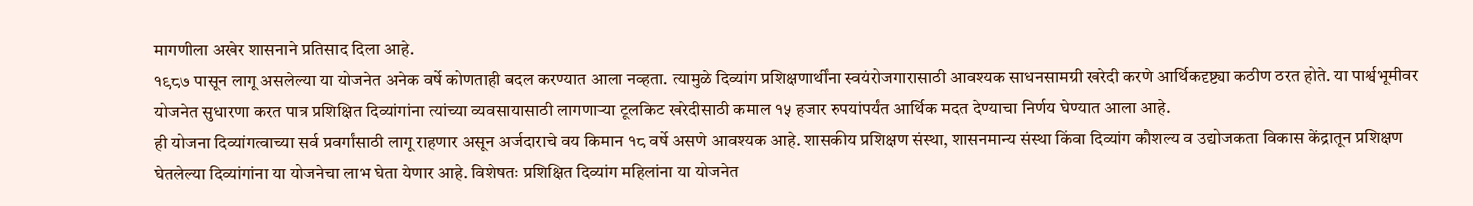मागणीला अखेर शासनाने प्रतिसाद दिला आहे.
१९८७ पासून लागू असलेल्या या योजनेत अनेक वर्षे कोणताही बदल करण्यात आला नव्हता. त्यामुळे दिव्यांग प्रशिक्षणार्थींना स्वयंरोजगारासाठी आवश्यक साधनसामग्री खरेदी करणे आर्थिकदृष्ट्या कठीण ठरत होते. या पार्श्वभूमीवर योजनेत सुधारणा करत पात्र प्रशिक्षित दिव्यांगांना त्यांच्या व्यवसायासाठी लागणाऱ्या टूलकिट खरेदीसाठी कमाल १५ हजार रुपयांपर्यंत आर्थिक मदत देण्याचा निर्णय घेण्यात आला आहे.
ही योजना दिव्यांगत्वाच्या सर्व प्रवर्गांसाठी लागू राहणार असून अर्जदाराचे वय किमान १८ वर्षे असणे आवश्यक आहे. शासकीय प्रशिक्षण संस्था, शासनमान्य संस्था किंवा दिव्यांग कौशल्य व उद्योजकता विकास केंद्रातून प्रशिक्षण घेतलेल्या दिव्यांगांना या योजनेचा लाभ घेता येणार आहे. विशेषतः प्रशिक्षित दिव्यांग महिलांना या योजनेत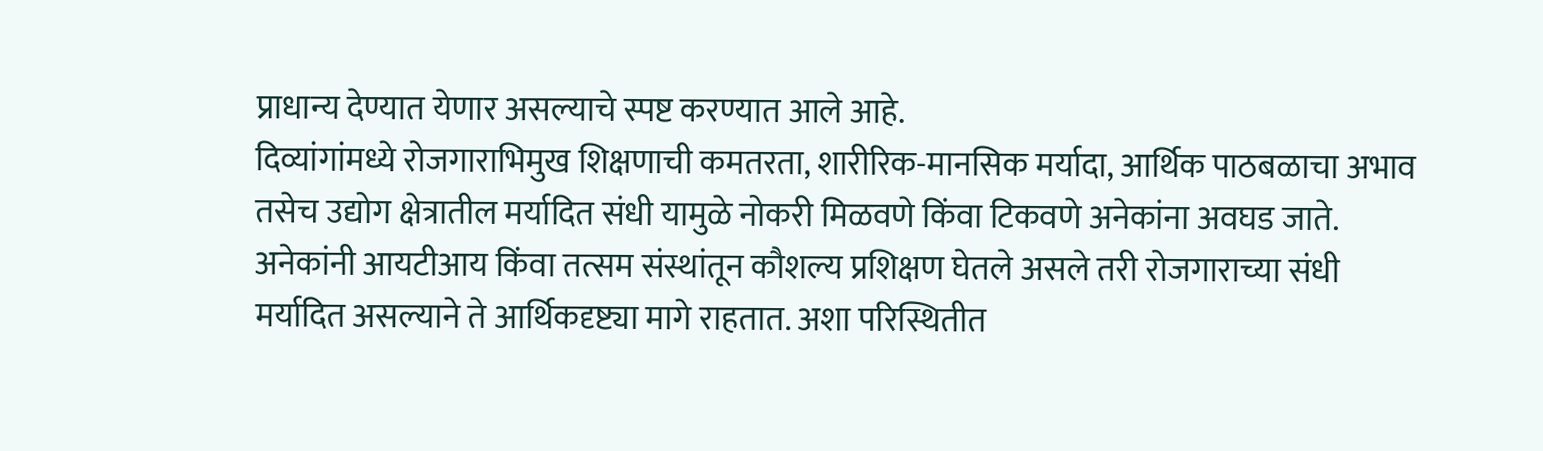प्राधान्य देण्यात येणार असल्याचे स्पष्ट करण्यात आले आहे.
दिव्यांगांमध्ये रोजगाराभिमुख शिक्षणाची कमतरता, शारीरिक-मानसिक मर्यादा, आर्थिक पाठबळाचा अभाव तसेच उद्योग क्षेत्रातील मर्यादित संधी यामुळे नोकरी मिळवणे किंवा टिकवणे अनेकांना अवघड जाते. अनेकांनी आयटीआय किंवा तत्सम संस्थांतून कौशल्य प्रशिक्षण घेतले असले तरी रोजगाराच्या संधी मर्यादित असल्याने ते आर्थिकदृष्ट्या मागे राहतात. अशा परिस्थितीत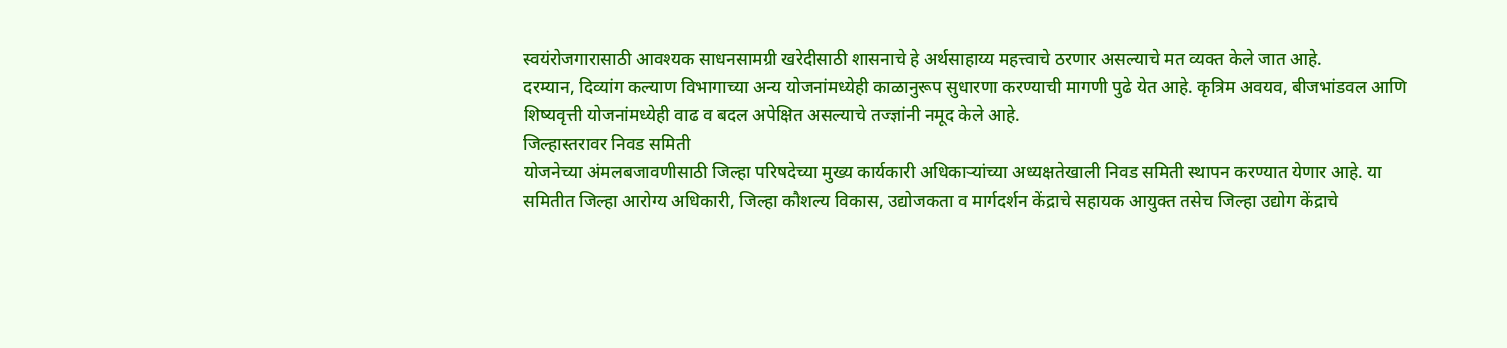स्वयंरोजगारासाठी आवश्यक साधनसामग्री खरेदीसाठी शासनाचे हे अर्थसाहाय्य महत्त्वाचे ठरणार असल्याचे मत व्यक्त केले जात आहे.
दरम्यान, दिव्यांग कल्याण विभागाच्या अन्य योजनांमध्येही काळानुरूप सुधारणा करण्याची मागणी पुढे येत आहे. कृत्रिम अवयव, बीजभांडवल आणि शिष्यवृत्ती योजनांमध्येही वाढ व बदल अपेक्षित असल्याचे तज्ज्ञांनी नमूद केले आहे.
जिल्हास्तरावर निवड समिती
योजनेच्या अंमलबजावणीसाठी जिल्हा परिषदेच्या मुख्य कार्यकारी अधिकाऱ्यांच्या अध्यक्षतेखाली निवड समिती स्थापन करण्यात येणार आहे. या समितीत जिल्हा आरोग्य अधिकारी, जिल्हा कौशल्य विकास, उद्योजकता व मार्गदर्शन केंद्राचे सहायक आयुक्त तसेच जिल्हा उद्योग केंद्राचे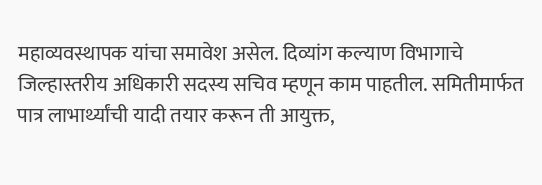महाव्यवस्थापक यांचा समावेश असेल. दिव्यांग कल्याण विभागाचे जिल्हास्तरीय अधिकारी सदस्य सचिव म्हणून काम पाहतील. समितीमार्फत पात्र लाभार्थ्यांची यादी तयार करून ती आयुक्त,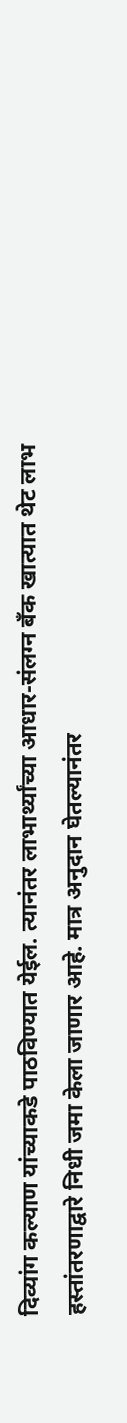दिव्यांग कल्याण यांच्याकडे पाठविण्यात येईल. त्यानंतर लाभार्थ्यांच्या आधार-संलग्न बँक खात्यात थेट लाभ हस्तांतरणाद्वारे निधी जमा केला जाणार आहे. मात्र अनुदान घेतल्यानंतर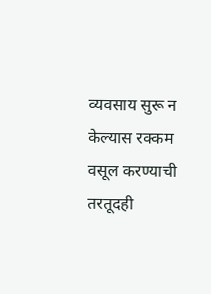व्यवसाय सुरू न केल्यास रक्कम वसूल करण्याची तरतूदही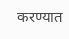करण्यात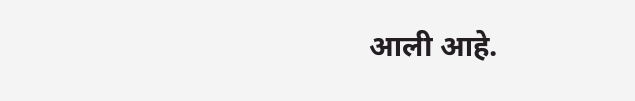आली आहे.